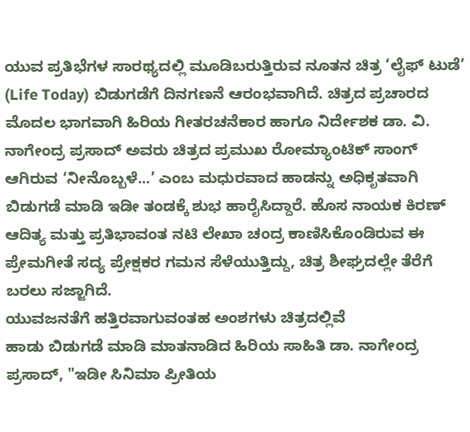ಯುವ ಪ್ರತಿಭೆಗಳ ಸಾರಥ್ಯದಲ್ಲಿ ಮೂಡಿಬರುತ್ತಿರುವ ನೂತನ ಚಿತ್ರ ‘ಲೈಫ್ ಟುಡೆ’ (Life Today) ಬಿಡುಗಡೆಗೆ ದಿನಗಣನೆ ಆರಂಭವಾಗಿದೆ. ಚಿತ್ರದ ಪ್ರಚಾರದ ಮೊದಲ ಭಾಗವಾಗಿ ಹಿರಿಯ ಗೀತರಚನೆಕಾರ ಹಾಗೂ ನಿರ್ದೇಶಕ ಡಾ. ವಿ. ನಾಗೇಂದ್ರ ಪ್ರಸಾದ್ ಅವರು ಚಿತ್ರದ ಪ್ರಮುಖ ರೋಮ್ಯಾಂಟಿಕ್ ಸಾಂಗ್ ಆಗಿರುವ ‘ನೀನೊಬ್ಬಳೆ...’ ಎಂಬ ಮಧುರವಾದ ಹಾಡನ್ನು ಅಧಿಕೃತವಾಗಿ ಬಿಡುಗಡೆ ಮಾಡಿ ಇಡೀ ತಂಡಕ್ಕೆ ಶುಭ ಹಾರೈಸಿದ್ದಾರೆ. ಹೊಸ ನಾಯಕ ಕಿರಣ್ ಆದಿತ್ಯ ಮತ್ತು ಪ್ರತಿಭಾವಂತ ನಟಿ ಲೇಖಾ ಚಂದ್ರ ಕಾಣಿಸಿಕೊಂಡಿರುವ ಈ ಪ್ರೇಮಗೀತೆ ಸದ್ಯ ಪ್ರೇಕ್ಷಕರ ಗಮನ ಸೆಳೆಯುತ್ತಿದ್ದು, ಚಿತ್ರ ಶೀಘ್ರದಲ್ಲೇ ತೆರೆಗೆ ಬರಲು ಸಜ್ಜಾಗಿದೆ.
ಯುವಜನತೆಗೆ ಹತ್ತಿರವಾಗುವಂತಹ ಅಂಶಗಳು ಚಿತ್ರದಲ್ಲಿವೆ
ಹಾಡು ಬಿಡುಗಡೆ ಮಾಡಿ ಮಾತನಾಡಿದ ಹಿರಿಯ ಸಾಹಿತಿ ಡಾ. ನಾಗೇಂದ್ರ ಪ್ರಸಾದ್, "ಇಡೀ ಸಿನಿಮಾ ಪ್ರೀತಿಯ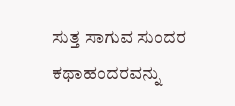ಸುತ್ತ ಸಾಗುವ ಸುಂದರ ಕಥಾಹಂದರವನ್ನು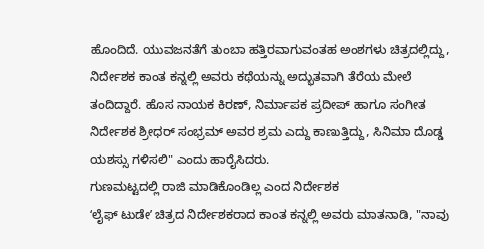ಹೊಂದಿದೆ. ಯುವಜನತೆಗೆ ತುಂಬಾ ಹತ್ತಿರವಾಗುವಂತಹ ಅಂಶಗಳು ಚಿತ್ರದಲ್ಲಿದ್ದು, ನಿರ್ದೇಶಕ ಕಾಂತ ಕನ್ನಲ್ಲಿ ಅವರು ಕಥೆಯನ್ನು ಅದ್ಭುತವಾಗಿ ತೆರೆಯ ಮೇಲೆ ತಂದಿದ್ದಾರೆ. ಹೊಸ ನಾಯಕ ಕಿರಣ್, ನಿರ್ಮಾಪಕ ಪ್ರದೀಪ್ ಹಾಗೂ ಸಂಗೀತ ನಿರ್ದೇಶಕ ಶ್ರೀಧರ್ ಸಂಭ್ರಮ್ ಅವರ ಶ್ರಮ ಎದ್ದು ಕಾಣುತ್ತಿದ್ದು, ಸಿನಿಮಾ ದೊಡ್ಡ ಯಶಸ್ಸು ಗಳಿಸಲಿ" ಎಂದು ಹಾರೈಸಿದರು.
ಗುಣಮಟ್ಟದಲ್ಲಿ ರಾಜಿ ಮಾಡಿಕೊಂಡಿಲ್ಲ ಎಂದ ನಿರ್ದೇಶಕ
ʻಲೈಫ್ ಟುಡೇʼ ಚಿತ್ರದ ನಿರ್ದೇಶಕರಾದ ಕಾಂತ ಕನ್ನಲ್ಲಿ ಅವರು ಮಾತನಾಡಿ, "ನಾವು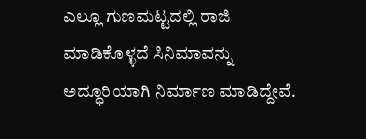ಎಲ್ಲೂ ಗುಣಮಟ್ಟದಲ್ಲಿ ರಾಜಿ ಮಾಡಿಕೊಳ್ಳದೆ ಸಿನಿಮಾವನ್ನು ಅದ್ಧೂರಿಯಾಗಿ ನಿರ್ಮಾಣ ಮಾಡಿದ್ದೇವೆ.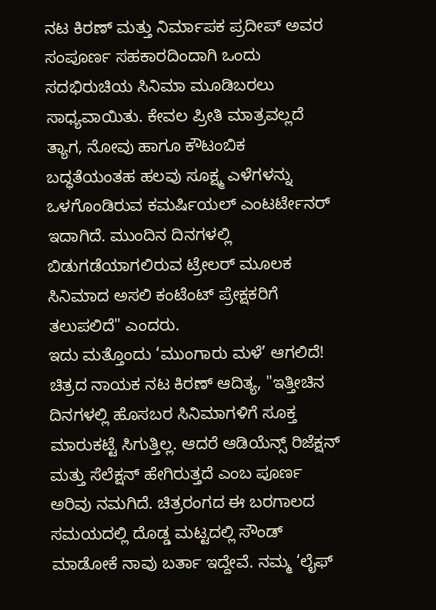ನಟ ಕಿರಣ್ ಮತ್ತು ನಿರ್ಮಾಪಕ ಪ್ರದೀಪ್ ಅವರ ಸಂಪೂರ್ಣ ಸಹಕಾರದಿಂದಾಗಿ ಒಂದು ಸದಭಿರುಚಿಯ ಸಿನಿಮಾ ಮೂಡಿಬರಲು ಸಾಧ್ಯವಾಯಿತು. ಕೇವಲ ಪ್ರೀತಿ ಮಾತ್ರವಲ್ಲದೆ ತ್ಯಾಗ, ನೋವು ಹಾಗೂ ಕೌಟಂಬಿಕ ಬದ್ಧತೆಯಂತಹ ಹಲವು ಸೂಕ್ಷ್ಮ ಎಳೆಗಳನ್ನು ಒಳಗೊಂಡಿರುವ ಕಮರ್ಷಿಯಲ್ ಎಂಟರ್ಟೇನರ್ ಇದಾಗಿದೆ. ಮುಂದಿನ ದಿನಗಳಲ್ಲಿ ಬಿಡುಗಡೆಯಾಗಲಿರುವ ಟ್ರೇಲರ್ ಮೂಲಕ ಸಿನಿಮಾದ ಅಸಲಿ ಕಂಟೆಂಟ್ ಪ್ರೇಕ್ಷಕರಿಗೆ ತಲುಪಲಿದೆ" ಎಂದರು.
ಇದು ಮತ್ತೊಂದು ‘ಮುಂಗಾರು ಮಳೆ’ ಆಗಲಿದೆ!
ಚಿತ್ರದ ನಾಯಕ ನಟ ಕಿರಣ್ ಆದಿತ್ಯ, "ಇತ್ತೀಚಿನ ದಿನಗಳಲ್ಲಿ ಹೊಸಬರ ಸಿನಿಮಾಗಳಿಗೆ ಸೂಕ್ತ ಮಾರುಕಟ್ಟೆ ಸಿಗುತ್ತಿಲ್ಲ. ಆದರೆ ಆಡಿಯೆನ್ಸ್ ರಿಜೆಕ್ಷನ್ ಮತ್ತು ಸೆಲೆಕ್ಷನ್ ಹೇಗಿರುತ್ತದೆ ಎಂಬ ಪೂರ್ಣ ಅರಿವು ನಮಗಿದೆ. ಚಿತ್ರರಂಗದ ಈ ಬರಗಾಲದ ಸಮಯದಲ್ಲಿ ದೊಡ್ಡ ಮಟ್ಟದಲ್ಲಿ ಸೌಂಡ್ ಮಾಡೋಕೆ ನಾವು ಬರ್ತಾ ಇದ್ದೇವೆ. ನಮ್ಮ ‘ಲೈಫ್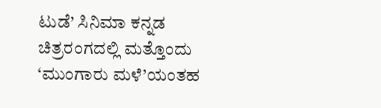ಟುಡೆ’ ಸಿನಿಮಾ ಕನ್ನಡ ಚಿತ್ರರಂಗದಲ್ಲಿ ಮತ್ತೊಂದು ‘ಮುಂಗಾರು ಮಳೆ’ಯಂತಹ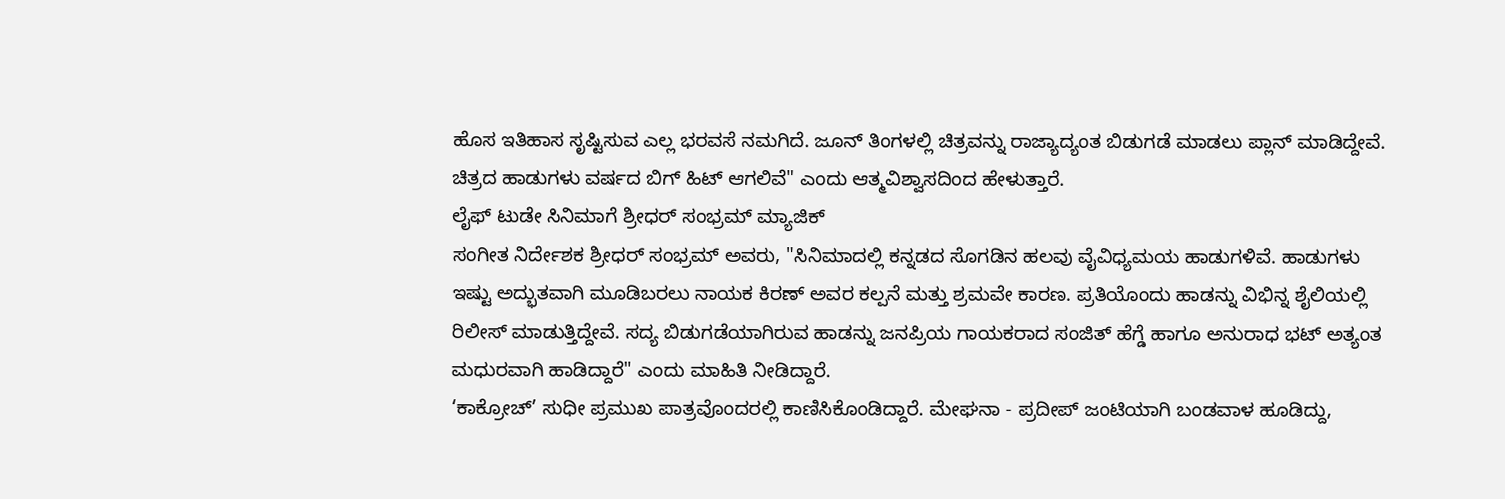ಹೊಸ ಇತಿಹಾಸ ಸೃಷ್ಟಿಸುವ ಎಲ್ಲ ಭರವಸೆ ನಮಗಿದೆ. ಜೂನ್ ತಿಂಗಳಲ್ಲಿ ಚಿತ್ರವನ್ನು ರಾಜ್ಯಾದ್ಯಂತ ಬಿಡುಗಡೆ ಮಾಡಲು ಪ್ಲಾನ್ ಮಾಡಿದ್ದೇವೆ. ಚಿತ್ರದ ಹಾಡುಗಳು ವರ್ಷದ ಬಿಗ್ ಹಿಟ್ ಆಗಲಿವೆ" ಎಂದು ಆತ್ಮವಿಶ್ವಾಸದಿಂದ ಹೇಳುತ್ತಾರೆ.
ಲೈಫ್ ಟುಡೇ ಸಿನಿಮಾಗೆ ಶ್ರೀಧರ್ ಸಂಭ್ರಮ್ ಮ್ಯಾಜಿಕ್
ಸಂಗೀತ ನಿರ್ದೇಶಕ ಶ್ರೀಧರ್ ಸಂಭ್ರಮ್ ಅವರು, "ಸಿನಿಮಾದಲ್ಲಿ ಕನ್ನಡದ ಸೊಗಡಿನ ಹಲವು ವೈವಿಧ್ಯಮಯ ಹಾಡುಗಳಿವೆ. ಹಾಡುಗಳು ಇಷ್ಟು ಅದ್ಭುತವಾಗಿ ಮೂಡಿಬರಲು ನಾಯಕ ಕಿರಣ್ ಅವರ ಕಲ್ಪನೆ ಮತ್ತು ಶ್ರಮವೇ ಕಾರಣ. ಪ್ರತಿಯೊಂದು ಹಾಡನ್ನು ವಿಭಿನ್ನ ಶೈಲಿಯಲ್ಲಿ ರಿಲೀಸ್ ಮಾಡುತ್ತಿದ್ದೇವೆ. ಸದ್ಯ ಬಿಡುಗಡೆಯಾಗಿರುವ ಹಾಡನ್ನು ಜನಪ್ರಿಯ ಗಾಯಕರಾದ ಸಂಜಿತ್ ಹೆಗ್ಡೆ ಹಾಗೂ ಅನುರಾಧ ಭಟ್ ಅತ್ಯಂತ ಮಧುರವಾಗಿ ಹಾಡಿದ್ದಾರೆ" ಎಂದು ಮಾಹಿತಿ ನೀಡಿದ್ದಾರೆ.
‘ಕಾಕ್ರೋಚ್’ ಸುಧೀ ಪ್ರಮುಖ ಪಾತ್ರವೊಂದರಲ್ಲಿ ಕಾಣಿಸಿಕೊಂಡಿದ್ದಾರೆ. ಮೇಘನಾ - ಪ್ರದೀಪ್ ಜಂಟಿಯಾಗಿ ಬಂಡವಾಳ ಹೂಡಿದ್ದು,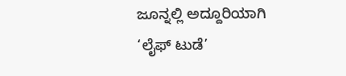ಜೂನ್ನಲ್ಲಿ ಅದ್ದೂರಿಯಾಗಿ ‘ಲೈಫ್ ಟುಡೆ’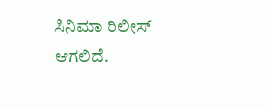ಸಿನಿಮಾ ರಿಲೀಸ್ ಆಗಲಿದೆ.